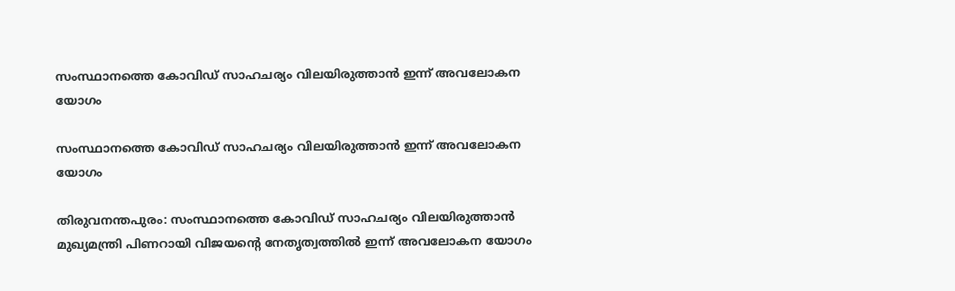സംസ്ഥാനത്തെ കോവിഡ് സാഹചര്യം വിലയിരുത്താന്‍ ഇന്ന് അവലോകന യോഗം

സംസ്ഥാനത്തെ കോവിഡ് സാഹചര്യം വിലയിരുത്താന്‍ ഇന്ന് അവലോകന യോഗം

തിരുവനന്തപുരം: സംസ്ഥാനത്തെ കോവിഡ് സാഹചര്യം വിലയിരുത്താന്‍ മുഖ്യമന്ത്രി പിണറായി വിജയന്റെ നേതൃത്വത്തില്‍ ഇന്ന് അവലോകന യോഗം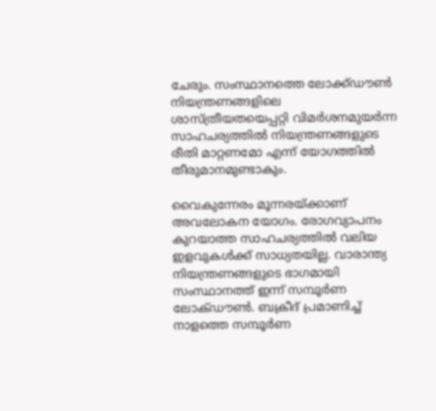ചേരും. സംസ്ഥാനത്തെ ലോക്ക്ഡൗണ്‍ നിയന്ത്രണങ്ങളിലെ ശാസ്ത്രീയതയെപ്പറ്റി വിമര്‍ശനമുയര്‍ന്ന സാഹചര്യത്തില്‍ നിയന്ത്രണങ്ങളുടെ രീതി മാറ്റണമോ എന്ന് യോഗത്തില്‍ തീരുമാനമുണ്ടാകും.

വൈകുന്നേരം മൂന്നരയ്ക്കാണ് അവലോകന യോഗം. രോഗവ്യാപനം കുറയാത്ത സാഹചര്യത്തില്‍ വലിയ ഇളവുകള്‍ക്ക് സാധ്യതയില്ല. വാരാന്ത്യ നിയന്ത്രണങ്ങളുടെ ഭാഗമായി സംസ്ഥാനത്ത് ഇന്ന് സമ്പൂർണ ലോക്ഡൗണ്‍. ബക്രീദ് പ്രമാണിച്ച് നാളത്തെ സമ്പൂർണ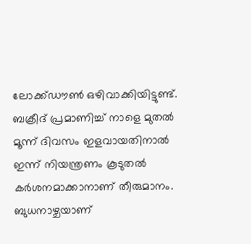ലോക്ക്ഡൗണ്‍ ഒഴിവാക്കിയിട്ടുണ്ട്. ബക്രീദ് പ്രമാണിച്ച്‌ നാളെ മുതല്‍ മൂന്ന് ദിവസം ഇളവായതിനാല്‍ ഇന്ന് നിയന്ത്രണം കൂടുതല്‍ കര്‍ശനമാക്കാനാണ് തീരുമാനം. ബുധനാഴ്ചയാണ്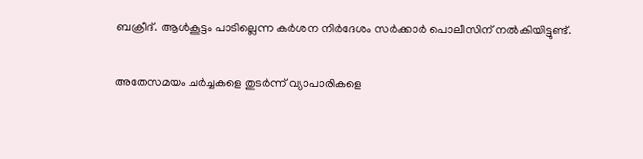ബക്രീദ്. ആള്‍കൂട്ടം പാടില്ലെന്ന കര്‍ശന നിര്‍ദേശം സര്‍ക്കാര്‍ പൊലീസിന് നല്‍കിയിട്ടുണ്ട്.

അതേസമയം ചര്‍ച്ചകളെ തുടര്‍ന്ന് വ്യാപാരികളെ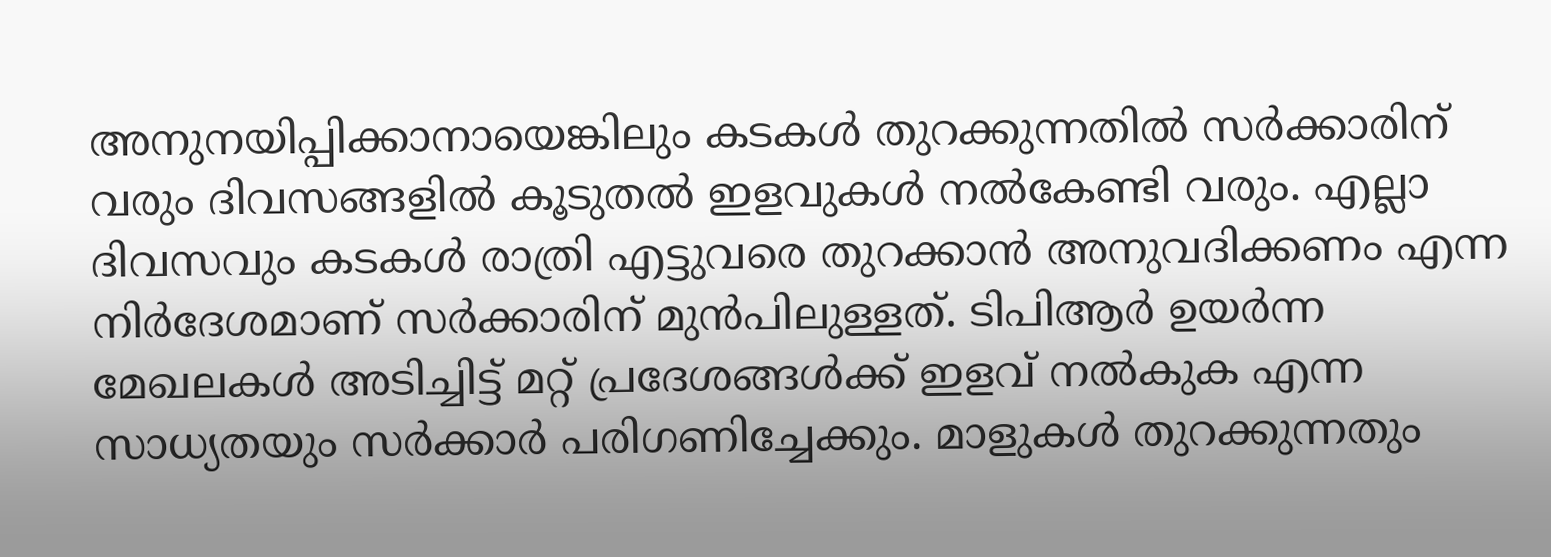അനുനയിപ്പിക്കാനായെങ്കിലും കടകള്‍ തുറക്കുന്നതില്‍ സര്‍ക്കാരിന് വരും ദിവസങ്ങളില്‍ കൂടുതല്‍ ഇളവുകള്‍ നല്‍കേണ്ടി വരും. എല്ലാ ദിവസവും കടകള്‍ രാത്രി എട്ടുവരെ തുറക്കാന്‍ അനുവദിക്കണം എന്ന നിര്‍ദേശമാണ് സര്‍ക്കാരിന് മുന്‍പിലുള്ളത്. ടിപിആര്‍ ഉയര്‍ന്ന മേഖലകള്‍ അടിച്ചിട്ട് മറ്റ് പ്രദേശങ്ങള്‍ക്ക് ഇളവ് നല്‍കുക എന്ന സാധ്യതയും സര്‍ക്കാര്‍ പരിഗണിച്ചേക്കും. മാളുകള്‍ തുറക്കുന്നതും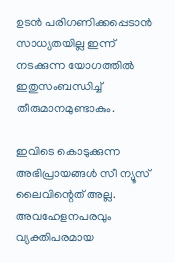ഉടന്‍ പരിഗണിക്കപ്പെടാന്‍ സാധ്യതയില്ല ഇന്ന് നടക്കുന്ന യോഗത്തില്‍ ഇതുസംബന്ധിച്ച്‌ തീരുമാനമുണ്ടാകും.

ഇവിടെ കൊടുക്കുന്ന അഭിപ്രായങ്ങള്‍ സീ ന്യൂസ് ലൈവിന്റെത് അല്ല. അവഹേളനപരവും വ്യക്തിപരമായ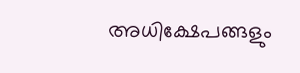അധിക്ഷേപങ്ങളും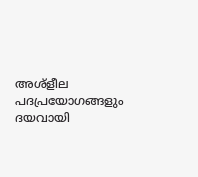അശ്‌ളീല പദപ്രയോഗങ്ങളും ദയവായി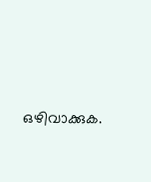ഒഴിവാക്കുക.